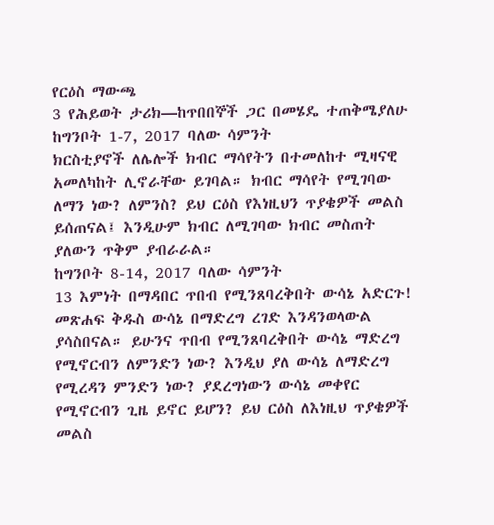የርዕስ ማውጫ
3 የሕይወት ታሪክ—ከጥበበኞች ጋር በመሄዴ ተጠቅሜያለሁ
ከግንቦት 1-7, 2017 ባለው ሳምንት
ክርስቲያኖች ለሌሎች ክብር ማሳየትን በተመለከተ ሚዛናዊ አመለካከት ሊኖራቸው ይገባል። ክብር ማሳየት የሚገባው ለማን ነው? ለምንስ? ይህ ርዕስ የእነዚህን ጥያቄዎች መልስ ይሰጠናል፤ እንዲሁም ክብር ለሚገባው ክብር መስጠት ያለውን ጥቅም ያብራራል።
ከግንቦት 8-14, 2017 ባለው ሳምንት
13 እምነት በማዳበር ጥበብ የሚንጸባረቅበት ውሳኔ አድርጉ!
መጽሐፍ ቅዱስ ውሳኔ በማድረግ ረገድ እንዳንወላውል ያሳስበናል። ይሁንና ጥበብ የሚንጸባረቅበት ውሳኔ ማድረግ የሚኖርብን ለምንድን ነው? እንዲህ ያለ ውሳኔ ለማድረግ የሚረዳን ምንድን ነው? ያደረግነውን ውሳኔ መቀየር የሚኖርብን ጊዜ ይኖር ይሆን? ይህ ርዕስ ለእነዚህ ጥያቄዎች መልስ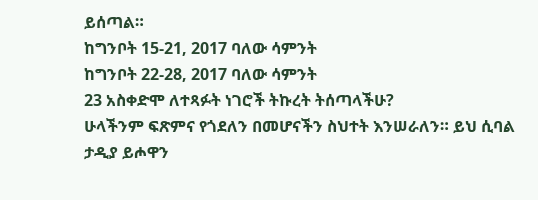ይሰጣል።
ከግንቦት 15-21, 2017 ባለው ሳምንት
ከግንቦት 22-28, 2017 ባለው ሳምንት
23 አስቀድሞ ለተጻፉት ነገሮች ትኩረት ትሰጣላችሁ?
ሁላችንም ፍጽምና የጎደለን በመሆናችን ስህተት እንሠራለን። ይህ ሲባል ታዲያ ይሖዋን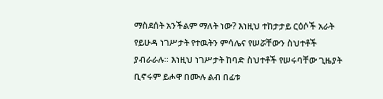ማስደሰት አንችልም ማለት ነው? እነዚህ ተከታታይ ርዕሶች አራት የይሁዳ ነገሥታት የተዉትን ምሳሌና የሠሯቸውን ስህተቶች ያብራራሉ። እነዚህ ነገሥታት ከባድ ስህተቶች የሠሩባቸው ጊዜያት ቢኖሩም ይሖዋ በሙሉ ልብ በፊቱ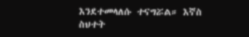እንደተመላለሱ ተናግሯል። እኛስ ስህተት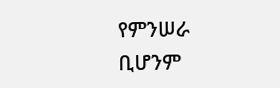የምንሠራ ቢሆንም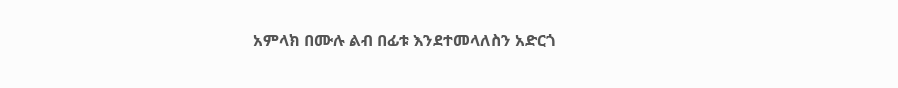አምላክ በሙሉ ልብ በፊቱ እንደተመላለስን አድርጎ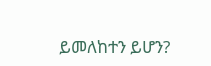ይመለከተን ይሆን?